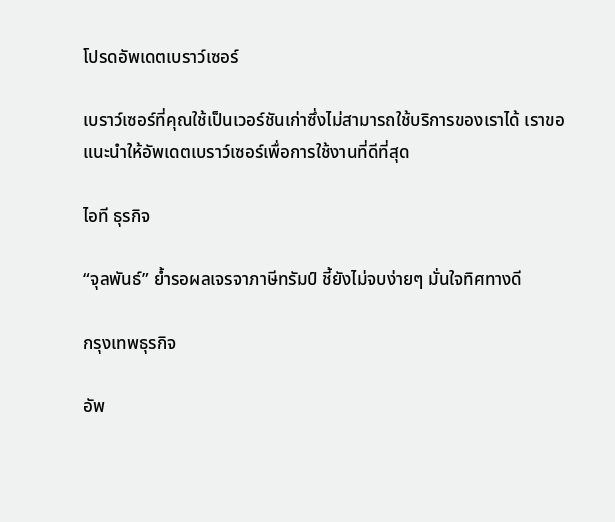โปรดอัพเดตเบราว์เซอร์

เบราว์เซอร์ที่คุณใช้เป็นเวอร์ชันเก่าซึ่งไม่สามารถใช้บริการของเราได้ เราขอแนะนำให้อัพเดตเบราว์เซอร์เพื่อการใช้งานที่ดีที่สุด

ไอที ธุรกิจ

“จุลพันธ์” ย้ำรอผลเจรจาภาษีทรัมป์ ชี้ยังไม่จบง่ายๆ มั่นใจทิศทางดี

กรุงเทพธุรกิจ

อัพ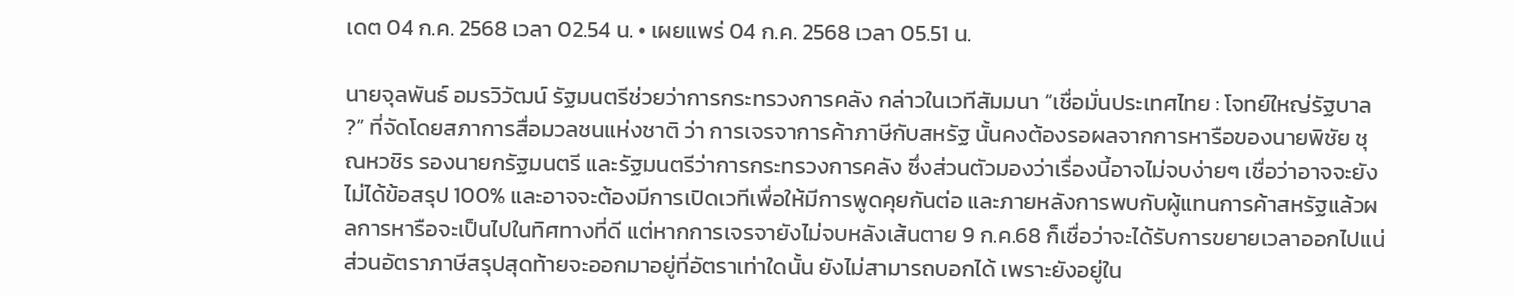เดต 04 ก.ค. 2568 เวลา 02.54 น. • เผยแพร่ 04 ก.ค. 2568 เวลา 05.51 น.

นายจุลพันธ์ อมรวิวัฒน์ รัฐมนตรีช่วยว่าการกระทรวงการคลัง กล่าวในเวทีสัมมนา “เชื่อมั่นประเทศไทย : โจทย์ใหญ่รัฐบาล ?” ที่จัดโดยสภาการสื่อมวลชนแห่งชาติ ว่า การเจรจาการค้าภาษีกับสหรัฐ นั้นคงต้องรอผลจากการหารือของนายพิชัย ชุณหวชิร รองนายกรัฐมนตรี และรัฐมนตรีว่าการกระทรวงการคลัง ซึ่งส่วนตัวมองว่าเรื่องนี้อาจไม่จบง่ายๆ เชื่อว่าอาจจะยังไม่ได้ข้อสรุป 100% และอาจจะต้องมีการเปิดเวทีเพื่อให้มีการพูดคุยกันต่อ และภายหลังการพบกับผู้แทนการค้าสหรัฐแล้วผลการหารือจะเป็นไปในทิศทางที่ดี แต่หากการเจรจายังไม่จบหลังเส้นตาย 9 ก.ค.68 ก็เชื่อว่าจะได้รับการขยายเวลาออกไปแน่ ส่วนอัตราภาษีสรุปสุดท้ายจะออกมาอยู่ที่อัตราเท่าใดนั้น ยังไม่สามารถบอกได้ เพราะยังอยู่ใน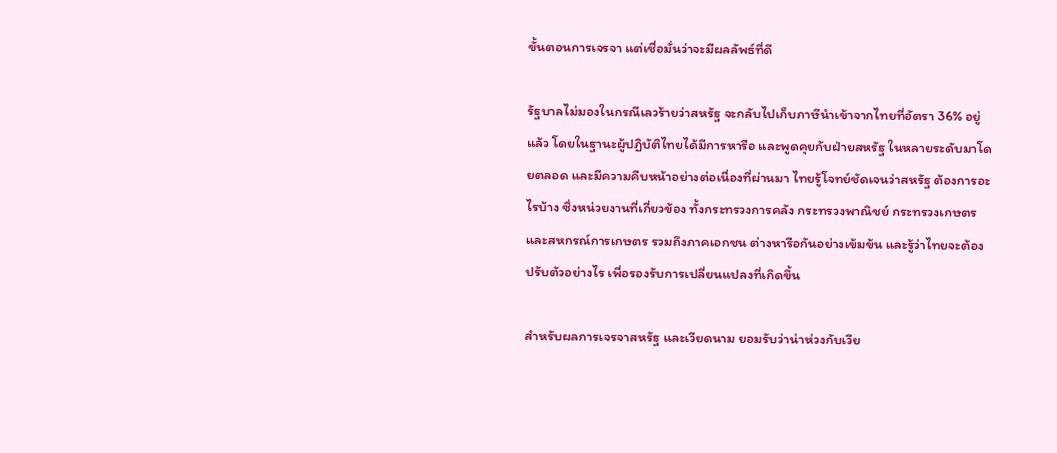ขั้นตอนการเจรจา แต่เชื่อมั่นว่าจะมีผลลัพธ์ที่ดี

รัฐบาลไม่มองในกรณีเลวร้ายว่าสหรัฐ จะกลับไปเก็บภาษีนำเข้าจากไทยที่อัตรา 36% อยู่แล้ว โดยในฐานะผู้ปฏิบัติไทยได้มีการหารือ และพูดคุยกับฝ่ายสหรัฐ ในหลายระดับมาโดยตลอด และมีความคืบหน้าอย่างต่อเนื่องที่ผ่านมา ไทยรู้โจทย์ชัดเจนว่าสหรัฐ ต้องการอะไรบ้าง ซึ่งหน่วยงานที่เกี่ยวข้อง ทั้งกระทรวงการคลัง กระทรวงพาณิชย์ กระทรวงเกษตรและสหกรณ์การเกษตร รวมถึงภาคเอกชน ต่างหารือกันอย่างเข้มข้น และรู้ว่าไทยจะต้องปรับตัวอย่างไร เพื่อรองรับการเปลี่ยนแปลงที่เกิดขึ้น

สำหรับผลการเจรจาสหรัฐ และเวียดนาม ยอมรับว่าน่าห่วงกับเวีย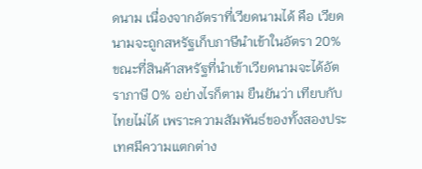ดนาม เนื่องจากอัตราที่เวียดนามได้ คือ เวียดนามจะถูกสหรัฐเก็บภาษีนำเข้าในอัตรา 20% ขณะที่สินค้าสหรัฐที่นำเข้าเวียดนามจะได้อัตราภาษี 0% อย่างไรก็ตาม ยืนยันว่า เทียบกับไทยไม่ได้ เพราะความสัมพันธ์ของทั้งสองประเทศมีความแตกต่าง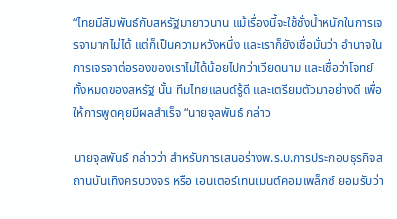“ไทยมีสัมพันธ์กับสหรัฐมายาวนาน แม้เรื่องนี้จะใช้ชั่งน้ำหนักในการเจรจามากไม่ได้ แต่ก็เป็นความหวังหนึ่ง และเราก็ยังเชื่อมั่นว่า อำนาจในการเจรจาต่อรองของเราไม่ได้น้อยไปกว่าเวียดนาม และเชื่อว่าโจทย์ทั้งหมดของสหรัฐ นั้น ทีมไทยแลนด์รู้ดี และเตรียมตัวมาอย่างดี เพื่อให้การพูดคุยมีผลสำเร็จ “นายจุลพันธ์ กล่าว

นายจุลพันธ์ กล่าวว่า สำหรับการเสนอร่างพ.ร.บ.การประกอบธุรกิจสถานบันเทิงครบวงจร หรือ เอนเตอร์เทนเมนต์คอมเพล็กซ์ ยอมรับว่า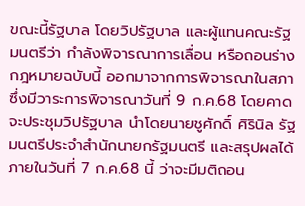ขณะนี้รัฐบาล โดยวิปรัฐบาล และผู้แทนคณะรัฐมนตรีว่า กำลังพิจารณาการเลื่อน หรือถอนร่างกฎหมายฉบับนี้ ออกมาจากการพิจารณาในสภา ซึ่งมีวาระการพิจารณาวันที่ 9 ก.ค.68 โดยคาดจะประชุมวิปรัฐบาล นำโดยนายชูศักดิ์ ศิรินิล รัฐมนตรีประจำสำนักนายกรัฐมนตรี และสรุปผลได้ภายในวันที่ 7 ก.ค.68 นี้ ว่าจะมีมติถอน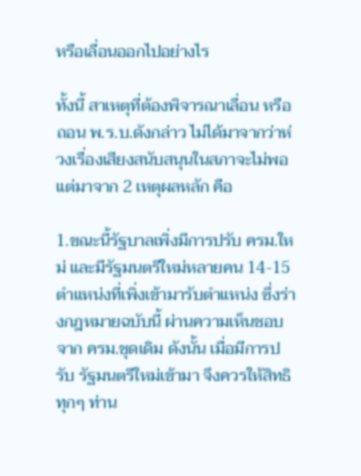หรือเลื่อนออกไปอย่างไร

ทั้งนี้ สาเหตุที่ต้องพิจารณาเลื่อน หรือถอน พ.ร.บ.ดังกล่าว ไม่ได้มาจากว่าห่วงเรื่องเสียงสนับสนุนในสภาจะไม่พอ แต่มาจาก 2 เหตุผลหลัก คือ

1.ขณะนี้รัฐบาลเพิ่งมีการปรับ ครม.ใหม่ และมีรัฐมนตรีใหม่หลายคน 14-15 ตำแหน่งที่เพิ่งเข้ามารับตำแหน่ง ซึ่งร่างกฎหมายฉบับนี้ ผ่านความเห็นชอบจาก ครม.ชุดเดิม ดังนั้น เมื่อมีการปรับ รัฐมนตรีใหม่เข้ามา จึงควรให้สิทธิทุกๆ ท่าน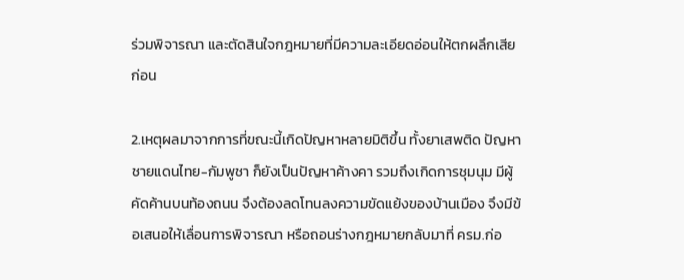ร่วมพิจารณา และตัดสินใจกฎหมายที่มีความละเอียดอ่อนให้ตกผลึกเสียก่อน

2.เหตุผลมาจากการที่ขณะนี้เกิดปัญหาหลายมิติขึ้น ทั้งยาเสพติด ปัญหาชายแดนไทย-กัมพูชา ก็ยังเป็นปัญหาค้างคา รวมถึงเกิดการชุมนุม มีผู้คัดค้านบนท้องถนน จึงต้องลดโทนลงความขัดแย้งของบ้านเมือง จึงมีข้อเสนอให้เลื่อนการพิจารณา หรือถอนร่างกฎหมายกลับมาที่ ครม.ก่อ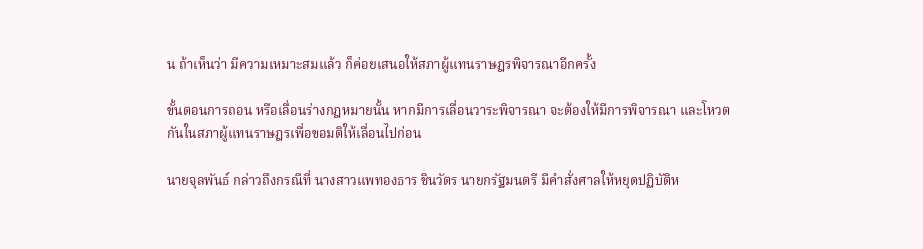น ถ้าเห็นว่า มีความเหมาะสมแล้ว ก็ค่อยเสนอให้สภาผู้แทนราษฎรพิจารณาอีกครั้ง

ขั้นตอนการถอน หรือเลื่อนร่างกฎหมายนั้น หากมีการเลื่อนวาระพิจารณา จะต้องให้มีการพิจารณา และโหวตกันในสภาผู้แทนราษฎรเพื่อขอมติให้เลื่อนไปก่อน

นายจุลพันธ์ กล่าวถึงกรณีที่ นางสาวแพทองธาร ชินวัตร นายกรัฐมนตรี มีคำสั่งศาลให้หยุดปฏิบัติห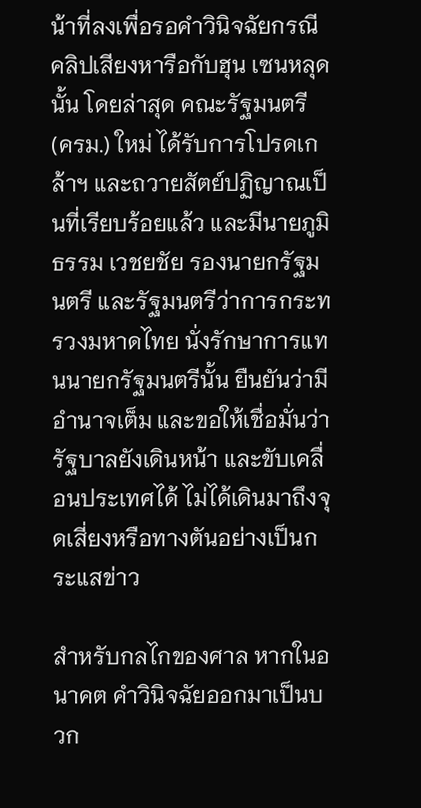น้าที่ลงเพื่อรอคำวินิจฉัยกรณีคลิปเสียงหารือกับฮุน เซนหลุดนั้น โดยล่าสุด คณะรัฐมนตรี (ครม.) ใหม่ ได้รับการโปรดเกล้าฯ และถวายสัตย์ปฏิญาณเป็นที่เรียบร้อยแล้ว และมีนายภูมิธรรม เวชยชัย รองนายกรัฐมนตรี และรัฐมนตรีว่าการกระทรวงมหาดไทย นั่งรักษาการแทนนายกรัฐมนตรีนั้น ยืนยันว่ามีอำนาจเต็ม และขอให้เชื่อมั่นว่า รัฐบาลยังเดินหน้า และขับเคลื่อนประเทศได้ ไม่ได้เดินมาถึงจุดเสี่ยงหรือทางตันอย่างเป็นกระแสข่าว

สำหรับกลไกของศาล หากในอนาคต คำวินิจฉัยออกมาเป็นบวก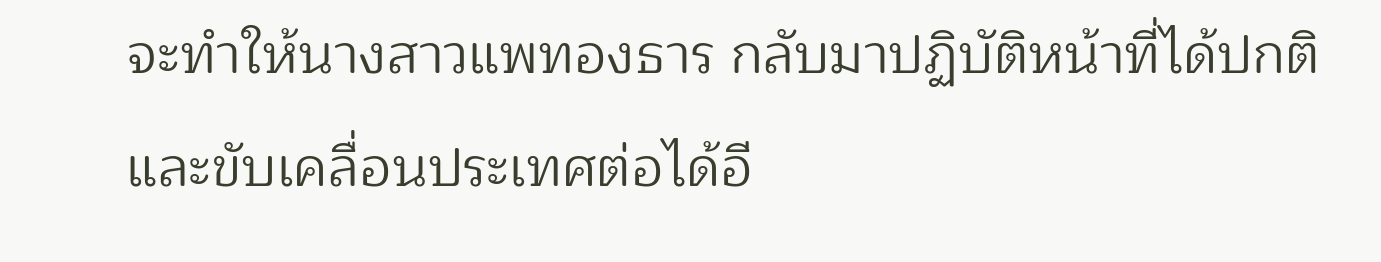จะทำให้นางสาวแพทองธาร กลับมาปฏิบัติหน้าที่ได้ปกติ และขับเคลื่อนประเทศต่อได้อี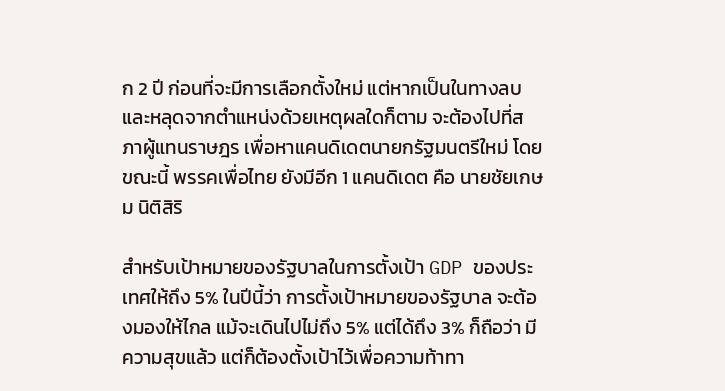ก 2 ปี ก่อนที่จะมีการเลือกตั้งใหม่ แต่หากเป็นในทางลบ และหลุดจากตำแหน่งด้วยเหตุผลใดก็ตาม จะต้องไปที่สภาผู้แทนราษฎร เพื่อหาแคนดิเดตนายกรัฐมนตรีใหม่ โดยขณะนี้ พรรคเพื่อไทย ยังมีอีก 1 แคนดิเดต คือ นายชัยเกษม นิติสิริ

สำหรับเป้าหมายของรัฐบาลในการตั้งเป้า GDP ของประเทศให้ถึง 5% ในปีนี้ว่า การตั้งเป้าหมายของรัฐบาล จะต้องมองให้ไกล แม้จะเดินไปไม่ถึง 5% แต่ได้ถึง 3% ก็ถือว่า มีความสุขแล้ว แต่ก็ต้องตั้งเป้าไว้เพื่อความท้าทา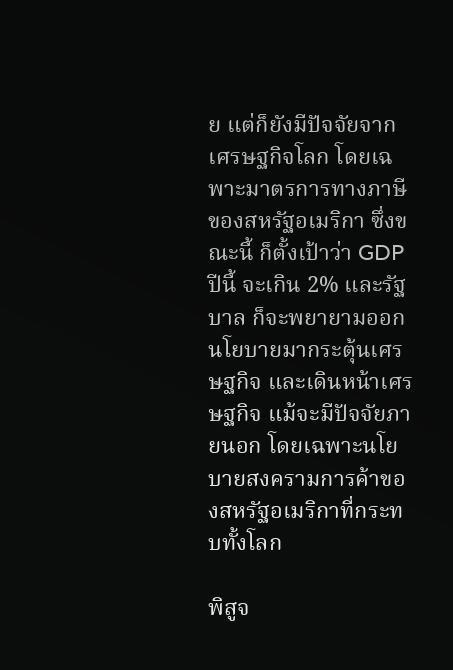ย แต่ก็ยังมีปัจจัยจากเศรษฐกิจโลก โดยเฉพาะมาตรการทางภาษีของสหรัฐอเมริกา ซึ่งขณะนี้ ก็ตั้งเป้าว่า GDP ปีนี้ จะเกิน 2% และรัฐบาล ก็จะพยายามออกนโยบายมากระตุ้นเศรษฐกิจ และเดินหน้าเศรษฐกิจ แม้จะมีปัจจัยภายนอก โดยเฉพาะนโยบายสงครามการค้าของสหรัฐอเมริกาที่กระทบทั้งโลก

พิสูจ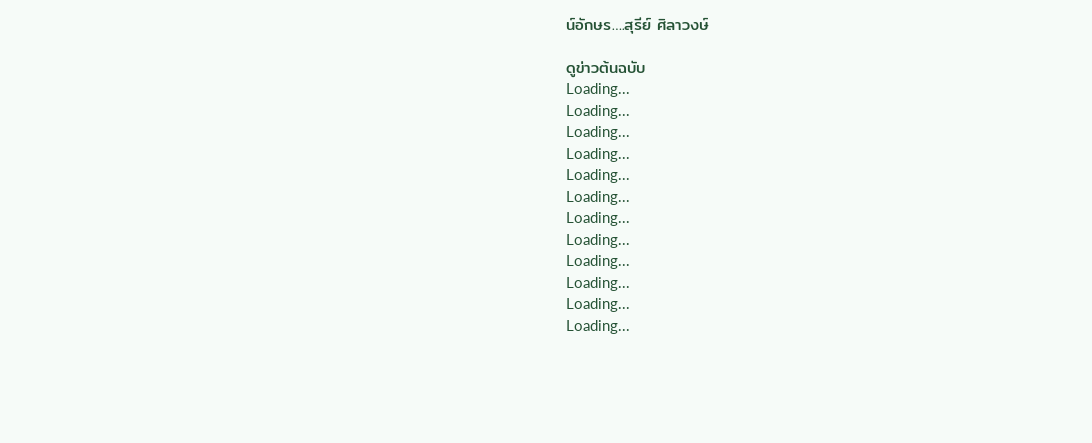น์อักษร….สุรีย์ ศิลาวงษ์

ดูข่าวต้นฉบับ
Loading...
Loading...
Loading...
Loading...
Loading...
Loading...
Loading...
Loading...
Loading...
Loading...
Loading...
Loading...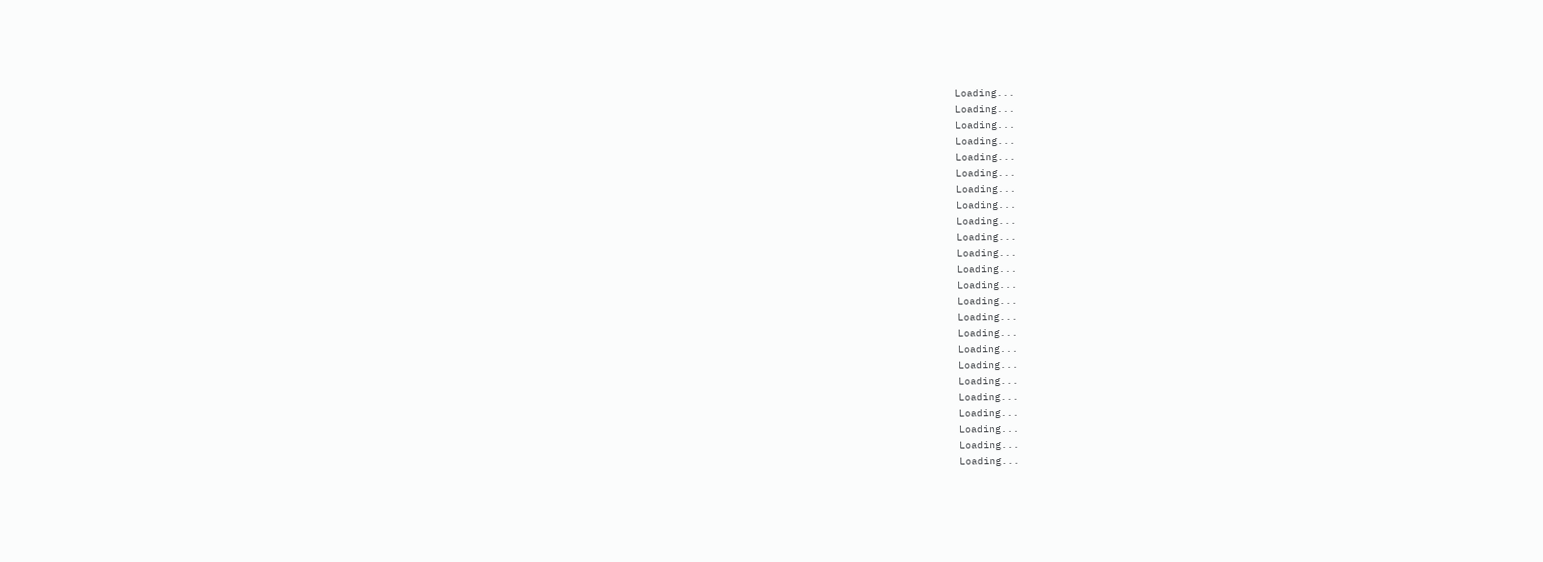Loading...
Loading...
Loading...
Loading...
Loading...
Loading...
Loading...
Loading...
Loading...
Loading...
Loading...
Loading...
Loading...
Loading...
Loading...
Loading...
Loading...
Loading...
Loading...
Loading...
Loading...
Loading...
Loading...
Loading...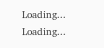Loading...
Loading...